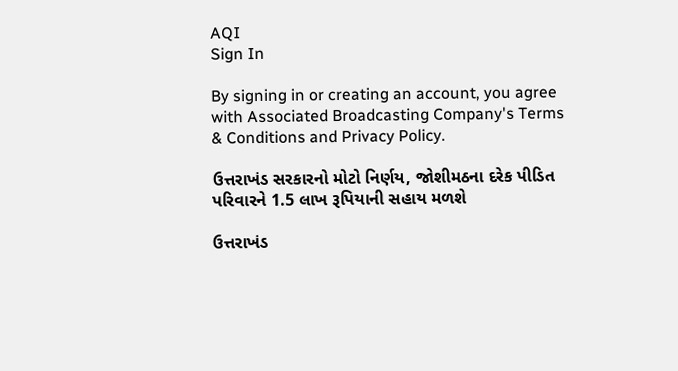AQI
Sign In

By signing in or creating an account, you agree with Associated Broadcasting Company's Terms & Conditions and Privacy Policy.

ઉત્તરાખંડ સરકારનો મોટો નિર્ણય, જોશીમઠના દરેક પીડિત પરિવારને 1.5 લાખ રૂપિયાની સહાય મળશે

ઉત્તરાખંડ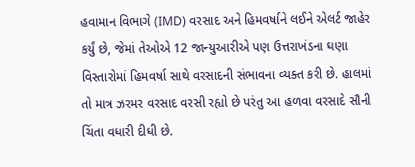હવામાન વિભાગે (IMD) વરસાદ અને હિમવર્ષાને લઈને એલર્ટ જાહેર કર્યું છે, જેમાં તેઓએ 12 જાન્યુઆરીએ પણ ઉત્તરાખંડના ઘણા વિસ્તારોમાં હિમવર્ષા સાથે વરસાદની સંભાવના વ્યક્ત કરી છે. હાલમાં તો માત્ર ઝરમર વરસાદ વરસી રહ્યો છે પરંતુ આ હળવા વરસાદે સૌની ચિંતા વધારી દીધી છે.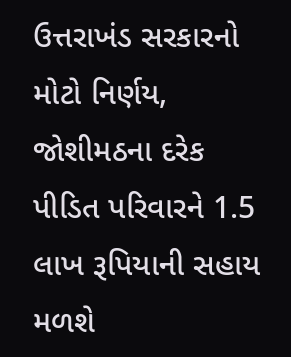ઉત્તરાખંડ સરકારનો મોટો નિર્ણય, જોશીમઠના દરેક પીડિત પરિવારને 1.5 લાખ રૂપિયાની સહાય મળશે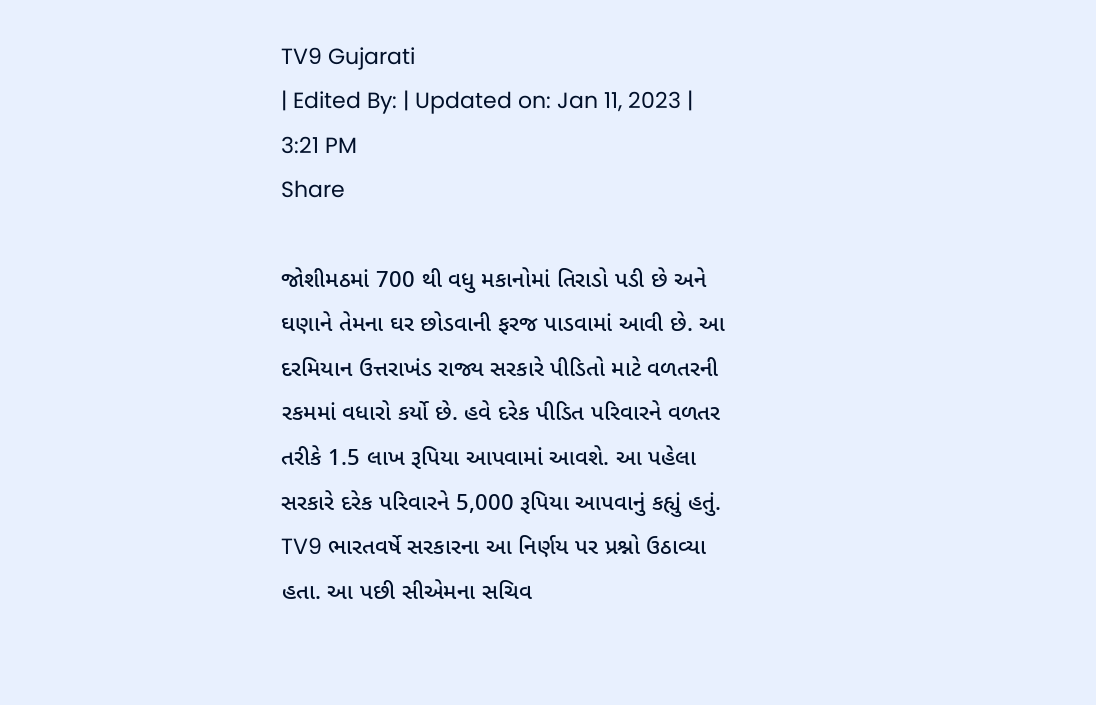TV9 Gujarati
| Edited By: | Updated on: Jan 11, 2023 | 3:21 PM
Share

જોશીમઠમાં 700 થી વધુ મકાનોમાં તિરાડો પડી છે અને ઘણાને તેમના ઘર છોડવાની ફરજ પાડવામાં આવી છે. આ દરમિયાન ઉત્તરાખંડ રાજ્ય સરકારે પીડિતો માટે વળતરની રકમમાં વધારો કર્યો છે. હવે દરેક પીડિત પરિવારને વળતર તરીકે 1.5 લાખ રૂપિયા આપવામાં આવશે. આ પહેલા સરકારે દરેક પરિવારને 5,000 રૂપિયા આપવાનું કહ્યું હતું. TV9 ભારતવર્ષે સરકારના આ નિર્ણય પર પ્રશ્નો ઉઠાવ્યા હતા. આ પછી સીએમના સચિવ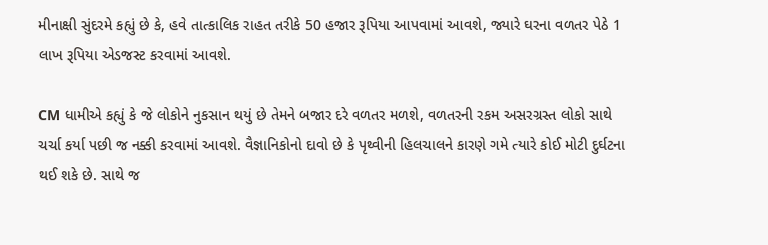મીનાક્ષી સુંદરમે કહ્યું છે કે, હવે તાત્કાલિક રાહત તરીકે 50 હજાર રૂપિયા આપવામાં આવશે, જ્યારે ઘરના વળતર પેઠે 1 લાખ રૂપિયા એડજસ્ટ કરવામાં આવશે.

CM ધામીએ કહ્યું કે જે લોકોને નુકસાન થયું છે તેમને બજાર દરે વળતર મળશે, વળતરની રકમ અસરગ્રસ્ત લોકો સાથે ચર્ચા કર્યા પછી જ નક્કી કરવામાં આવશે. વૈજ્ઞાનિકોનો દાવો છે કે પૃથ્વીની હિલચાલને કારણે ગમે ત્યારે કોઈ મોટી દુર્ઘટના થઈ શકે છે. સાથે જ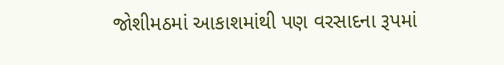જોશીમઠમાં આકાશમાંથી પણ વરસાદના રૂપમાં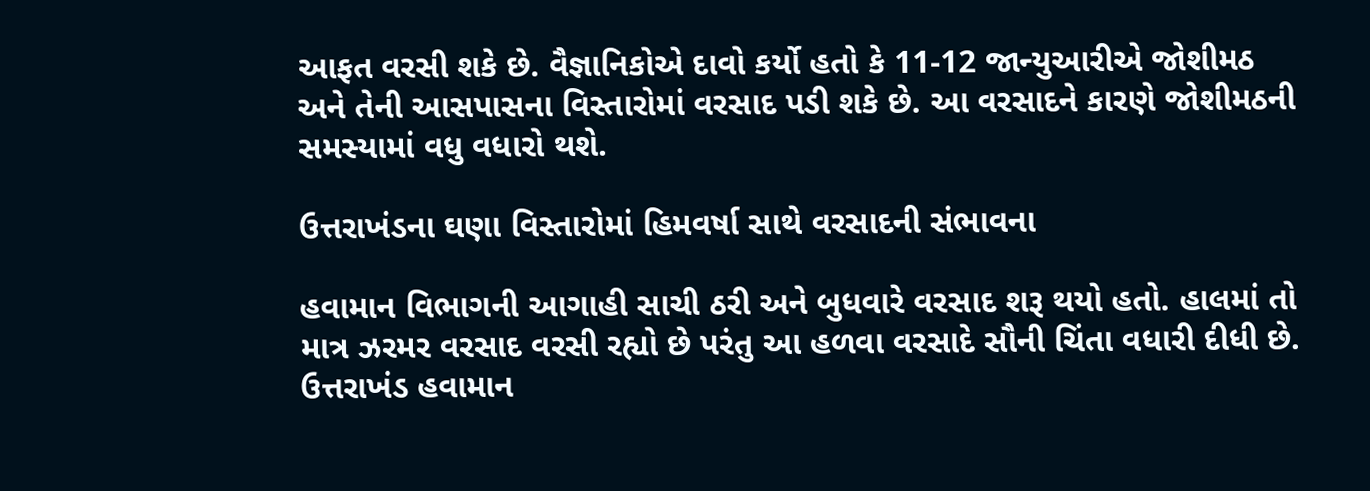આફત વરસી શકે છે. વૈજ્ઞાનિકોએ દાવો કર્યો હતો કે 11-12 જાન્યુઆરીએ જોશીમઠ અને તેની આસપાસના વિસ્તારોમાં વરસાદ પડી શકે છે. આ વરસાદને કારણે જોશીમઠની સમસ્યામાં વધુ વધારો થશે.

ઉત્તરાખંડના ઘણા વિસ્તારોમાં હિમવર્ષા સાથે વરસાદની સંભાવના

હવામાન વિભાગની આગાહી સાચી ઠરી અને બુધવારે વરસાદ શરૂ થયો હતો. હાલમાં તો માત્ર ઝરમર વરસાદ વરસી રહ્યો છે પરંતુ આ હળવા વરસાદે સૌની ચિંતા વધારી દીધી છે. ઉત્તરાખંડ હવામાન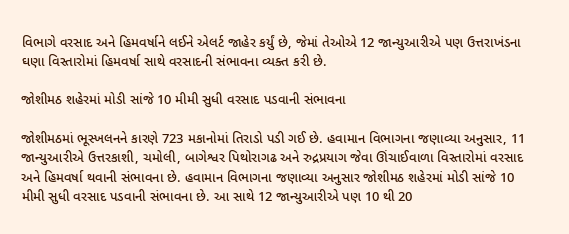વિભાગે વરસાદ અને હિમવર્ષાને લઈને એલર્ટ જાહેર કર્યું છે, જેમાં તેઓએ 12 જાન્યુઆરીએ પણ ઉત્તરાખંડના ઘણા વિસ્તારોમાં હિમવર્ષા સાથે વરસાદની સંભાવના વ્યક્ત કરી છે.

જોશીમઠ શહેરમાં મોડી સાંજે 10 મીમી સુધી વરસાદ પડવાની સંભાવના

જોશીમઠમાં ભૂસ્ખલનને કારણે 723 મકાનોમાં તિરાડો પડી ગઈ છે. હવામાન વિભાગના જણાવ્યા અનુસાર, 11 જાન્યુઆરીએ ઉત્તરકાશી, ચમોલી, બાગેશ્વર પિથોરાગઢ અને રુદ્રપ્રયાગ જેવા ઊંચાઈવાળા વિસ્તારોમાં વરસાદ અને હિમવર્ષા થવાની સંભાવના છે. હવામાન વિભાગના જણાવ્યા અનુસાર જોશીમઠ શહેરમાં મોડી સાંજે 10 મીમી સુધી વરસાદ પડવાની સંભાવના છે. આ સાથે 12 જાન્યુઆરીએ પણ 10 થી 20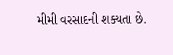મીમી વરસાદની શક્યતા છે.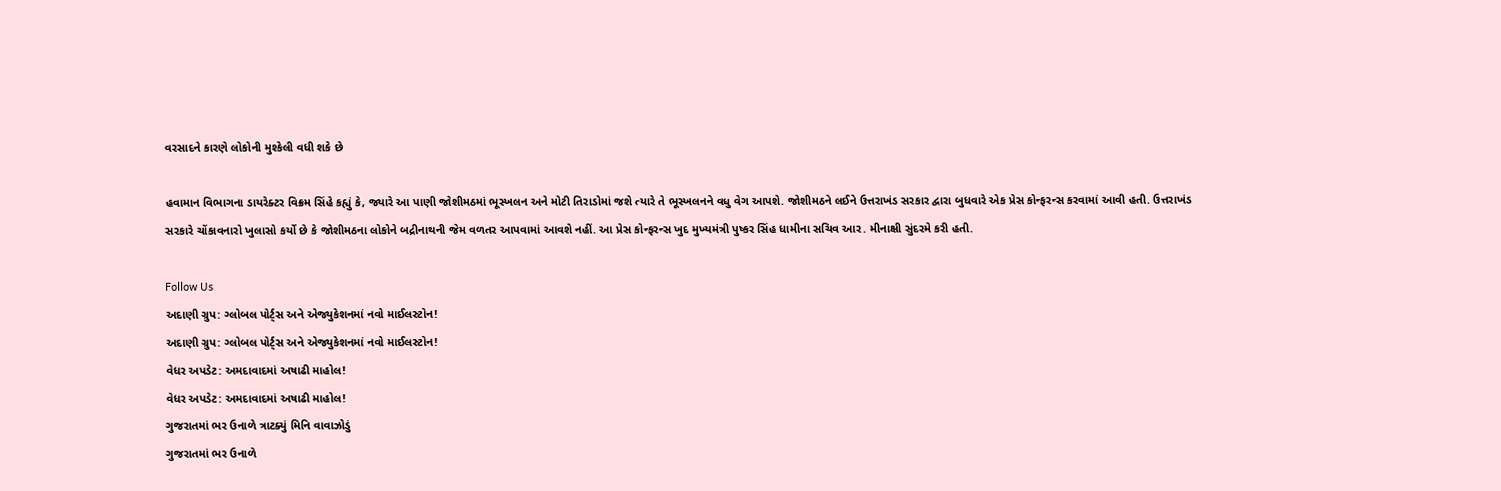વરસાદને કારણે લોકોની મુશ્કેલી વધી શકે છે

હવામાન વિભાગના ડાયરેક્ટર વિક્રમ સિંહે કહ્યું કે, જ્યારે આ પાણી જોશીમઠમાં ભૂસ્ખલન અને મોટી તિરાડોમાં જશે ત્યારે તે ભૂસ્ખલનને વધુ વેગ આપશે. જોશીમઠને લઈને ઉત્તરાખંડ સરકાર દ્વારા બુધવારે એક પ્રેસ કોન્ફરન્સ કરવામાં આવી હતી. ઉત્તરાખંડ સરકારે ચોંકાવનારો ખુલાસો કર્યો છે કે જોશીમઠના લોકોને બદ્રીનાથની જેમ વળતર આપવામાં આવશે નહીં. આ પ્રેસ કોન્ફરન્સ ખુદ મુખ્યમંત્રી પુષ્કર સિંહ ધામીના સચિવ આર. મીનાક્ષી સુંદરમે કરી હતી.

Follow Us
અદાણી ગ્રુપ: ગ્લોબલ પોર્ટ્સ અને એજ્યુકેશનમાં નવો માઈલસ્ટોન!
અદાણી ગ્રુપ: ગ્લોબલ પોર્ટ્સ અને એજ્યુકેશનમાં નવો માઈલસ્ટોન!
વેધર અપડેટ: અમદાવાદમાં અષાઢી માહોલ!
વેધર અપડેટ: અમદાવાદમાં અષાઢી માહોલ!
ગુજરાતમાં ભર ઉનાળે ત્રાટક્યું મિનિ વાવાઝોડું
ગુજરાતમાં ભર ઉનાળે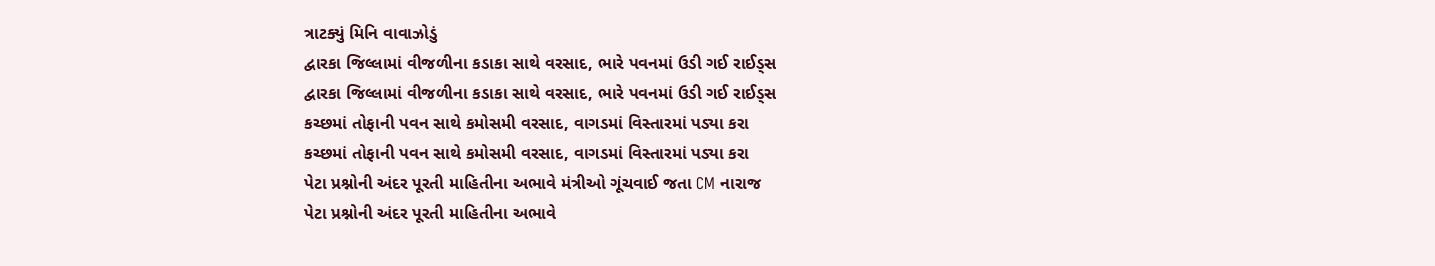ત્રાટક્યું મિનિ વાવાઝોડું
દ્વારકા જિલ્લામાં વીજળીના કડાકા સાથે વરસાદ, ભારે પવનમાં ઉડી ગઈ રાઈડ્સ
દ્વારકા જિલ્લામાં વીજળીના કડાકા સાથે વરસાદ, ભારે પવનમાં ઉડી ગઈ રાઈડ્સ
કચ્છમાં તોફાની પવન સાથે કમોસમી વરસાદ, વાગડમાં વિસ્તારમાં પડ્યા કરા
કચ્છમાં તોફાની પવન સાથે કમોસમી વરસાદ, વાગડમાં વિસ્તારમાં પડ્યા કરા
પેટા પ્રશ્નોની અંદર પૂરતી માહિતીના અભાવે મંત્રીઓ ગૂંચવાઈ જતા CM નારાજ
પેટા પ્રશ્નોની અંદર પૂરતી માહિતીના અભાવે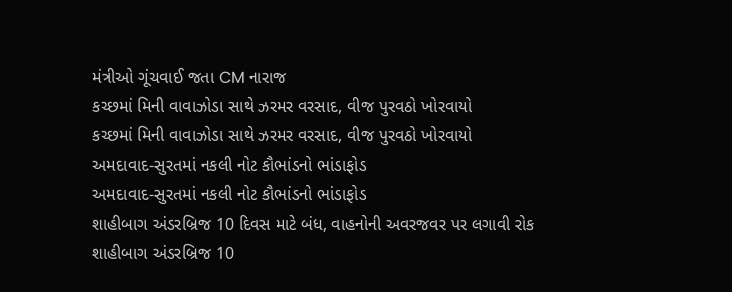મંત્રીઓ ગૂંચવાઈ જતા CM નારાજ
કચ્છમાં મિની વાવાઝોડા સાથે ઝરમર વરસાદ, વીજ પુરવઠો ખોરવાયો
કચ્છમાં મિની વાવાઝોડા સાથે ઝરમર વરસાદ, વીજ પુરવઠો ખોરવાયો
અમદાવાદ-સુરતમાં નકલી નોટ કૌભાંડનો ભાંડાફોડ
અમદાવાદ-સુરતમાં નકલી નોટ કૌભાંડનો ભાંડાફોડ
શાહીબાગ અંડરબ્રિજ 10 દિવસ માટે બંધ, વાહનોની અવરજવર પર લગાવી રોક
શાહીબાગ અંડરબ્રિજ 10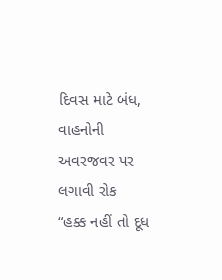દિવસ માટે બંધ, વાહનોની અવરજવર પર લગાવી રોક
“હક્ક નહીં તો દૂધ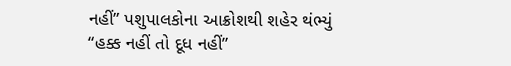નહીં” પશુપાલકોના આક્રોશથી શહેર થંભ્યું
“હક્ક નહીં તો દૂધ નહીં”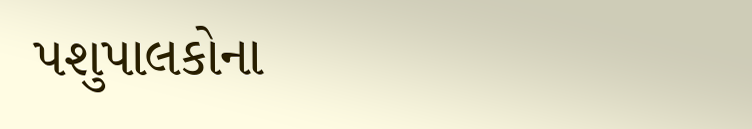પશુપાલકોના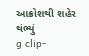આક્રોશથી શહેર થંભ્યું
g clip-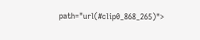path="url(#clip0_868_265)">